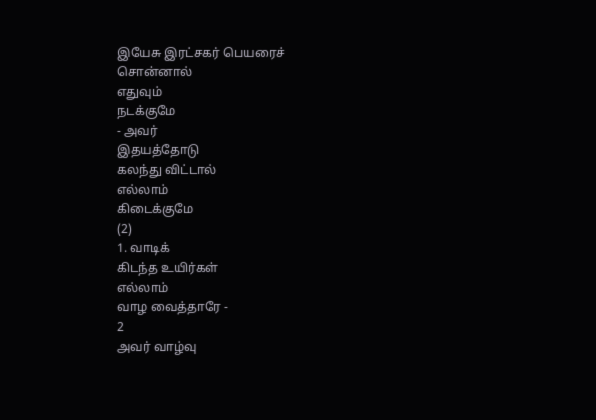இயேசு இரட்சகர் பெயரைச்
சொன்னால்
எதுவும்
நடக்குமே
- அவர்
இதயத்தோடு
கலந்து விட்டால்
எல்லாம்
கிடைக்குமே
(2)
1. வாடிக்
கிடந்த உயிர்கள்
எல்லாம்
வாழ வைத்தாரே -
2
அவர் வாழ்வு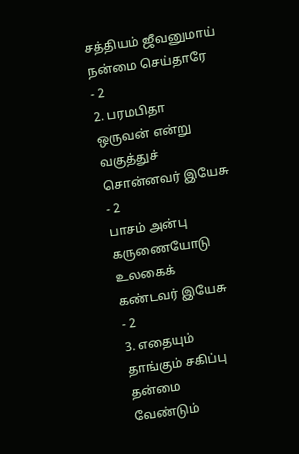சத்தியம் ஜீவனுமாய்
நன்மை செய்தாரே
- 2
2. பரமபிதா
ஒருவன் என்று
வகுத்துச்
சொன்னவர் இயேசு
- 2
பாசம் அன்பு
கருணையோடு
உலகைக்
கண்டவர் இயேசு
- 2
3. எதையும்
தாங்கும் சகிப்பு
தன்மை
வேண்டும்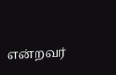என்றவர்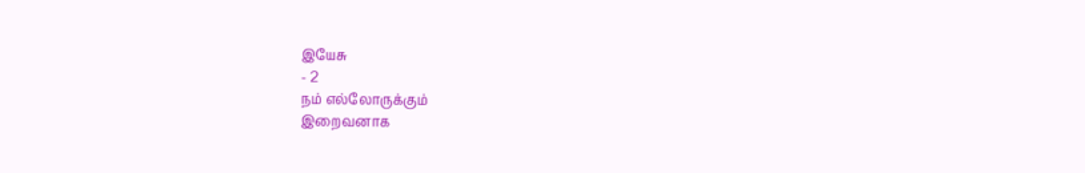இயேசு
- 2
நம் எல்லோருக்கும்
இறைவனாக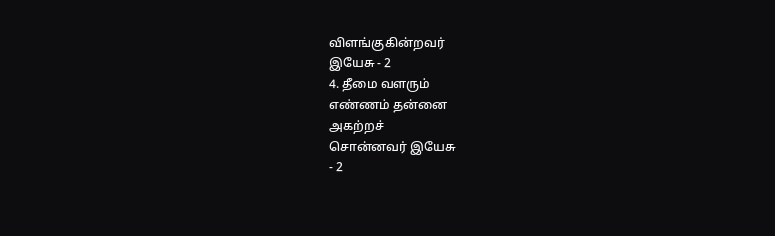விளங்குகின்றவர்
இயேசு - 2
4. தீமை வளரும்
எண்ணம் தன்னை
அகற்றச்
சொன்னவர் இயேசு
- 2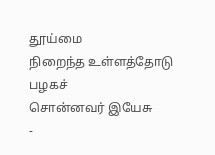தூய்மை
நிறைந்த உள்ளத்தோடு
பழகச்
சொன்னவர் இயேசு
-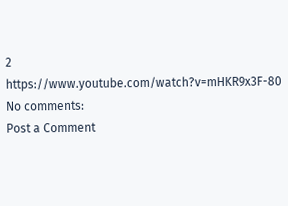2
https://www.youtube.com/watch?v=mHKR9x3F-80
No comments:
Post a Comment